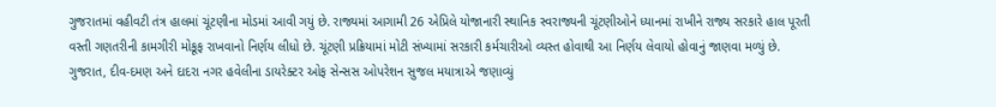ગુજરાતમાં વહીવટી તંત્ર હાલમાં ચૂંટણીના મોડમાં આવી ગયું છે. રાજ્યમાં આગામી 26 એપ્રિલે યોજાનારી સ્થાનિક સ્વરાજ્યની ચૂંટણીઓને ધ્યાનમાં રાખીને રાજ્ય સરકારે હાલ પૂરતી વસ્તી ગણતરીની કામગીરી મોકૂફ રાખવાનો નિર્ણય લીધો છે. ચૂંટણી પ્રક્રિયામાં મોટી સંખ્યામાં સરકારી કર્મચારીઓ વ્યસ્ત હોવાથી આ નિર્ણય લેવાયો હોવાનું જાણવા મળ્યું છે.
ગુજરાત, દીવ-દમણ અને દાદરા નગર હવેલીના ડાયરેક્ટર ઓફ સેન્સસ ઓપરેશન સુજલ મયાત્રાએ જણાવ્યું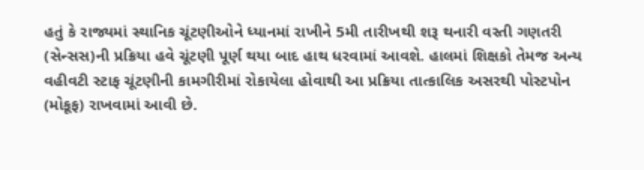હતું કે રાજ્યમાં સ્થાનિક ચૂંટણીઓને ધ્યાનમાં રાખીને 5મી તારીખથી શરૂ થનારી વસ્તી ગણતરી (સેન્સસ)ની પ્રક્રિયા હવે ચૂંટણી પૂર્ણ થયા બાદ હાથ ધરવામાં આવશે. હાલમાં શિક્ષકો તેમજ અન્ય વહીવટી સ્ટાફ ચૂંટણીની કામગીરીમાં રોકાયેલા હોવાથી આ પ્રક્રિયા તાત્કાલિક અસરથી પોસ્ટપોન (મોકૂફ) રાખવામાં આવી છે.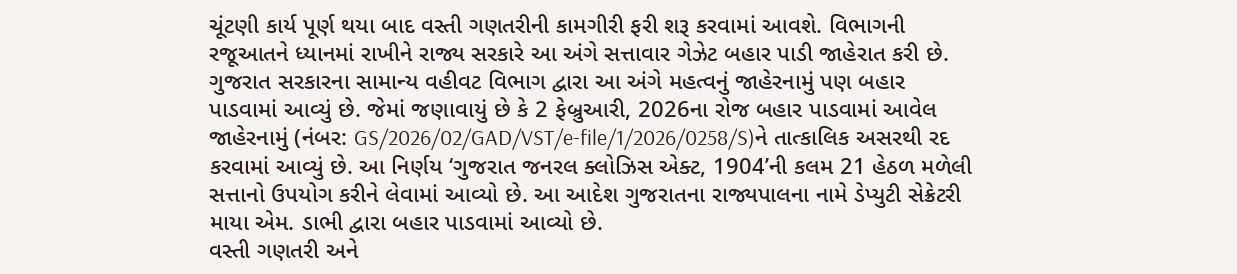ચૂંટણી કાર્ય પૂર્ણ થયા બાદ વસ્તી ગણતરીની કામગીરી ફરી શરૂ કરવામાં આવશે. વિભાગની રજૂઆતને ધ્યાનમાં રાખીને રાજ્ય સરકારે આ અંગે સત્તાવાર ગેઝેટ બહાર પાડી જાહેરાત કરી છે.
ગુજરાત સરકારના સામાન્ય વહીવટ વિભાગ દ્વારા આ અંગે મહત્વનું જાહેરનામું પણ બહાર પાડવામાં આવ્યું છે. જેમાં જણાવાયું છે કે 2 ફેબ્રુઆરી, 2026ના રોજ બહાર પાડવામાં આવેલ જાહેરનામું (નંબર: GS/2026/02/GAD/VST/e-file/1/2026/0258/S)ને તાત્કાલિક અસરથી રદ કરવામાં આવ્યું છે. આ નિર્ણય ‘ગુજરાત જનરલ ક્લોઝિસ એક્ટ, 1904’ની કલમ 21 હેઠળ મળેલી સત્તાનો ઉપયોગ કરીને લેવામાં આવ્યો છે. આ આદેશ ગુજરાતના રાજ્યપાલના નામે ડેપ્યુટી સેક્રેટરી માયા એમ. ડાભી દ્વારા બહાર પાડવામાં આવ્યો છે.
વસ્તી ગણતરી અને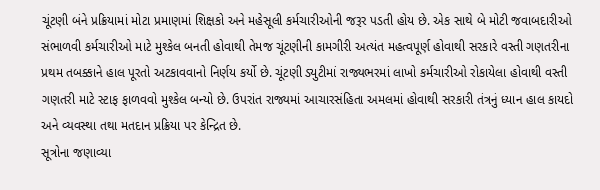ચૂંટણી બંને પ્રક્રિયામાં મોટા પ્રમાણમાં શિક્ષકો અને મહેસૂલી કર્મચારીઓની જરૂર પડતી હોય છે. એક સાથે બે મોટી જવાબદારીઓ સંભાળવી કર્મચારીઓ માટે મુશ્કેલ બનતી હોવાથી તેમજ ચૂંટણીની કામગીરી અત્યંત મહત્વપૂર્ણ હોવાથી સરકારે વસ્તી ગણતરીના પ્રથમ તબક્કાને હાલ પૂરતો અટકાવવાનો નિર્ણય કર્યો છે. ચૂંટણી ડ્યુટીમાં રાજ્યભરમાં લાખો કર્મચારીઓ રોકાયેલા હોવાથી વસ્તી ગણતરી માટે સ્ટાફ ફાળવવો મુશ્કેલ બન્યો છે. ઉપરાંત રાજ્યમાં આચારસંહિતા અમલમાં હોવાથી સરકારી તંત્રનું ધ્યાન હાલ કાયદો અને વ્યવસ્થા તથા મતદાન પ્રક્રિયા પર કેન્દ્રિત છે.
સૂત્રોના જણાવ્યા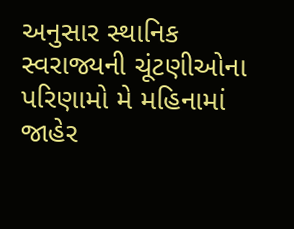અનુસાર સ્થાનિક સ્વરાજ્યની ચૂંટણીઓના પરિણામો મે મહિનામાં જાહેર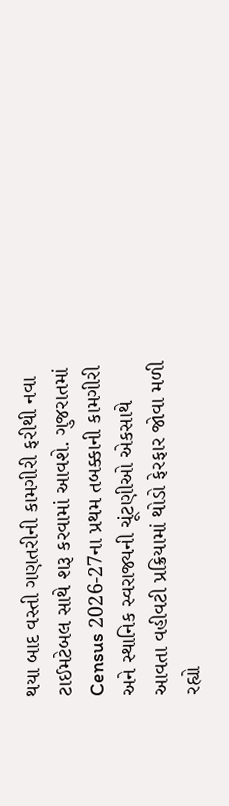થયા બાદ વસ્તી ગણતરીની કામગીરી ફરીથી નવા ટાઈમટેબલ સાથે શરૂ કરવામાં આવશે. ગુજરાતમાં Census 2026-27ના પ્રથમ તબક્કાની કામગીરી અને સ્થાનિક સ્વરાજ્યની ચૂંટણીઓ એકસાથે આવતા વહીવટી પ્રક્રિયામાં થોડો ફેરફાર જોવા મળી રહ્યો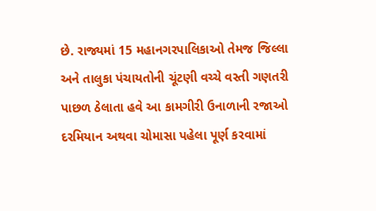છે. રાજ્યમાં 15 મહાનગરપાલિકાઓ તેમજ જિલ્લા અને તાલુકા પંચાયતોની ચૂંટણી વચ્ચે વસ્તી ગણતરી પાછળ ઠેલાતા હવે આ કામગીરી ઉનાળાની રજાઓ દરમિયાન અથવા ચોમાસા પહેલા પૂર્ણ કરવામાં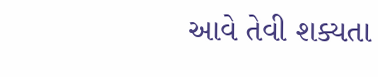આવે તેવી શક્યતા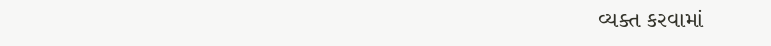વ્યક્ત કરવામાં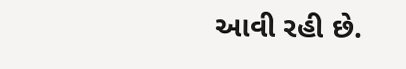આવી રહી છે.